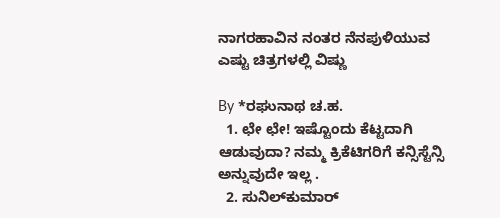ನಾಗರಹಾವಿನ ನಂತರ ನೆನಪುಳಿಯುವ ಎಷ್ಟು ಚಿತ್ರಗಳಲ್ಲಿ ವಿಷ್ಣು

By *ರಘುನಾಥ ಚ.ಹ.
  1. ಛೇ ಛೇ! ಇಷ್ಟೊಂದು ಕೆಟ್ಟದಾಗಿ ಆಡುವುದಾ? ನಮ್ಮ ಕ್ರಿಕೆಟಿಗರಿಗೆ ಕನ್ಸಿಸ್ಟೆನ್ಸಿ ಅನ್ನುವುದೇ ಇಲ್ಲ .
  2. ಸುನಿಲ್‌ಕುಮಾರ್‌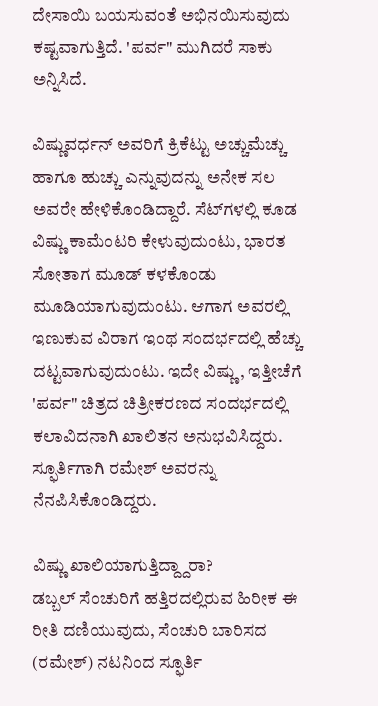ದೇಸಾಯಿ ಬಯಸುವಂತೆ ಅಭಿನಯಿಸುವುದು ಕಷ್ಟವಾಗುತ್ತಿದೆ. 'ಪರ್ವ" ಮುಗಿದರೆ ಸಾಕು ಅನ್ನಿಸಿದೆ.

ವಿಷ್ಣುವರ್ಧನ್‌ ಅವರಿಗೆ ಕ್ರಿಕೆಟ್ಟು ಅಚ್ಚುಮೆಚ್ಚು ಹಾಗೂ ಹುಚ್ಚು ಎನ್ನುವುದನ್ನು ಅನೇಕ ಸಲ ಅವರೇ ಹೇಳಿಕೊಂಡಿದ್ದಾರೆ. ಸೆಟ್‌ಗಳಲ್ಲಿ ಕೂಡ ವಿಷ್ಣು ಕಾಮೆಂಟರಿ ಕೇಳುವುದುಂಟು, ಭಾರತ ಸೋತಾಗ ಮೂಡ್‌ ಕಳಕೊಂಡು ಮೂಡಿಯಾಗುವುದುಂಟು. ಆಗಾಗ ಅವರಲ್ಲಿ ಇಣುಕುವ ವಿರಾಗ ಇಂಥ ಸಂದರ್ಭದಲ್ಲಿ ಹೆಚ್ಚು ದಟ್ಟವಾಗುವುದುಂಟು. ಇದೇ ವಿಷ್ಣು , ಇತ್ತೀಚೆಗೆ 'ಪರ್ವ" ಚಿತ್ರದ ಚಿತ್ರೀಕರಣದ ಸಂದರ್ಭದಲ್ಲಿ ಕಲಾವಿದನಾಗಿ ಖಾಲಿತನ ಅನುಭವಿಸಿದ್ದರು. ಸ್ಫೂರ್ತಿಗಾಗಿ ರಮೇಶ್‌ ಅವರನ್ನು ನೆನಪಿಸಿಕೊಂಡಿದ್ದರು.

ವಿಷ್ಣು ಖಾಲಿಯಾಗುತ್ತಿದ್ದ್ದಾರಾ?
ಡಬ್ಬಲ್‌ ಸೆಂಚುರಿಗೆ ಹತ್ತಿರದಲ್ಲಿರುವ ಹಿರೀಕ ಈ ರೀತಿ ದಣಿಯುವುದು, ಸೆಂಚುರಿ ಬಾರಿಸದ (ರಮೇಶ್‌) ನಟನಿಂದ ಸ್ಫೂರ್ತಿ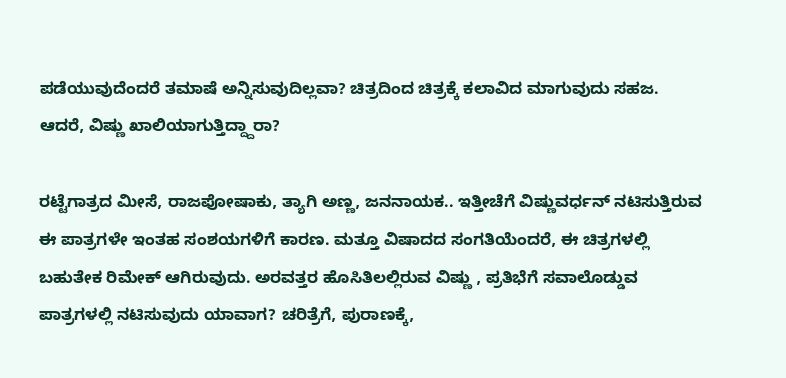ಪಡೆಯುವುದೆಂದರೆ ತಮಾಷೆ ಅನ್ನಿಸುವುದಿಲ್ಲವಾ? ಚಿತ್ರದಿಂದ ಚಿತ್ರಕ್ಕೆ ಕಲಾವಿದ ಮಾಗುವುದು ಸಹಜ. ಆದರೆ, ವಿಷ್ಣು ಖಾಲಿಯಾಗುತ್ತಿದ್ದ್ದಾರಾ?

ರಟ್ಟೆಗಾತ್ರದ ಮೀಸೆ, ರಾಜಪೋಷಾಕು, ತ್ಯಾಗಿ ಅಣ್ಣ, ಜನನಾಯಕ.. ಇತ್ತೀಚೆಗೆ ವಿಷ್ಣುವರ್ಧನ್‌ ನಟಿಸುತ್ತಿರುವ ಈ ಪಾತ್ರಗಳೇ ಇಂತಹ ಸಂಶಯಗಳಿಗೆ ಕಾರಣ. ಮತ್ತೂ ವಿಷಾದದ ಸಂಗತಿಯೆಂದರೆ, ಈ ಚಿತ್ರಗಳಲ್ಲಿ ಬಹುತೇಕ ರಿಮೇಕ್‌ ಆಗಿರುವುದು. ಅರವತ್ತರ ಹೊಸಿತಿಲಲ್ಲಿರುವ ವಿಷ್ಣು , ಪ್ರತಿಭೆಗೆ ಸವಾಲೊಡ್ಡುವ ಪಾತ್ರಗಳಲ್ಲಿ ನಟಿಸುವುದು ಯಾವಾಗ? ಚರಿತ್ರೆಗೆ, ಪುರಾಣಕ್ಕೆ,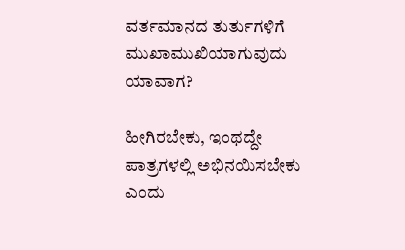ವರ್ತಮಾನದ ತುರ್ತುಗಳಿಗೆ ಮುಖಾಮುಖಿಯಾಗುವುದು ಯಾವಾಗ?

ಹೀಗಿರಬೇಕು, ಇಂಥದ್ದೇ ಪಾತ್ರಗಳಲ್ಲಿ ಅಭಿನಯಿಸಬೇಕು ಎಂದು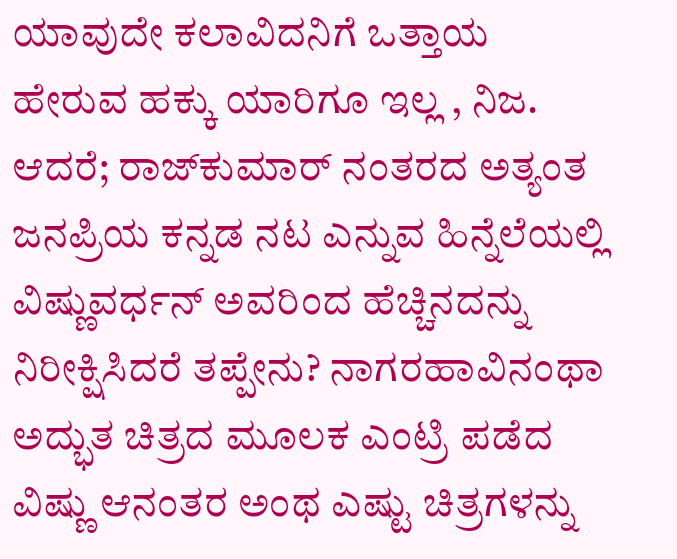ಯಾವುದೇ ಕಲಾವಿದನಿಗೆ ಒತ್ತಾಯ ಹೇರುವ ಹಕ್ಕು ಯಾರಿಗೂ ಇಲ್ಲ , ನಿಜ. ಆದರೆ; ರಾಜ್‌ಕುಮಾರ್‌ ನಂತರದ ಅತ್ಯಂತ ಜನಪ್ರಿಯ ಕನ್ನಡ ನಟ ಎನ್ನುವ ಹಿನ್ನೆಲೆಯಲ್ಲಿ ವಿಷ್ಣುವರ್ಧನ್‌ ಅವರಿಂದ ಹೆಚ್ಚಿನದನ್ನು ನಿರೀಕ್ಷಿಸಿದರೆ ತಪ್ಪೇನು? ನಾಗರಹಾವಿನಂಥಾ ಅದ್ಭುತ ಚಿತ್ರದ ಮೂಲಕ ಎಂಟ್ರಿ ಪಡೆದ ವಿಷ್ಣು ಆನಂತರ ಅಂಥ ಎಷ್ಟು ಚಿತ್ರಗಳನ್ನು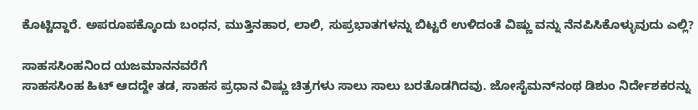ಕೊಟ್ಟಿದ್ದಾರೆ. ಅಪರೂಪಕ್ಕೊಂದು ಬಂಧನ, ಮುತ್ತಿನಹಾರ, ಲಾಲಿ, ಸುಪ್ರಭಾತಗಳನ್ನು ಬಿಟ್ಟರೆ ಉಳಿದಂತೆ ವಿಷ್ಣು ವನ್ನು ನೆನಪಿಸಿಕೊಳ್ಳುವುದು ಎಲ್ಲಿ?

ಸಾಹಸಸಿಂಹನಿಂದ ಯಜಮಾನನವರೆಗೆ
ಸಾಹಸಸಿಂಹ ಹಿಟ್‌ ಆದದ್ದೇ ತಡ, ಸಾಹಸ ಪ್ರಧಾನ ವಿಷ್ಣು ಚಿತ್ರಗಳು ಸಾಲು ಸಾಲು ಬರತೊಡಗಿದವು. ಜೋಸೈಮನ್‌ನಂಥ ಡಿಶುಂ ನಿರ್ದೇಶಕರನ್ನು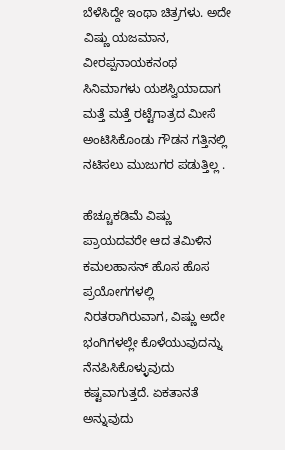ಬೆಳೆಸಿದ್ದೇ ಇಂಥಾ ಚಿತ್ರಗಳು. ಅದೇ ವಿಷ್ಣು ಯಜಮಾನ, ವೀರಪ್ಪನಾಯಕನಂಥ ಸಿನಿಮಾಗಳು ಯಶಸ್ವಿಯಾದಾಗ ಮತ್ತೆ ಮತ್ತೆ ರಟ್ಟೆಗಾತ್ರದ ಮೀಸೆ ಅಂಟಿಸಿಕೊಂಡು ಗೌಡನ ಗತ್ತಿನಲ್ಲಿ ನಟಿಸಲು ಮುಜುಗರ ಪಡುತ್ತಿಲ್ಲ .

ಹೆಚ್ಚೂಕಡಿಮೆ ವಿಷ್ಣು ಪ್ರಾಯದವರೇ ಆದ ತಮಿಳಿನ ಕಮಲಹಾಸನ್‌ ಹೊಸ ಹೊಸ ಪ್ರಯೋಗಗಳಲ್ಲಿ ನಿರತರಾಗಿರುವಾಗ, ವಿಷ್ಣು ಅದೇ ಭಂಗಿಗಳಲ್ಲೇ ಕೊಳೆಯುವುದನ್ನು ನೆನಪಿಸಿಕೊಳ್ಳುವುದು ಕಷ್ಟವಾಗುತ್ತದೆ. ಏಕತಾನತೆ ಅನ್ನುವುದು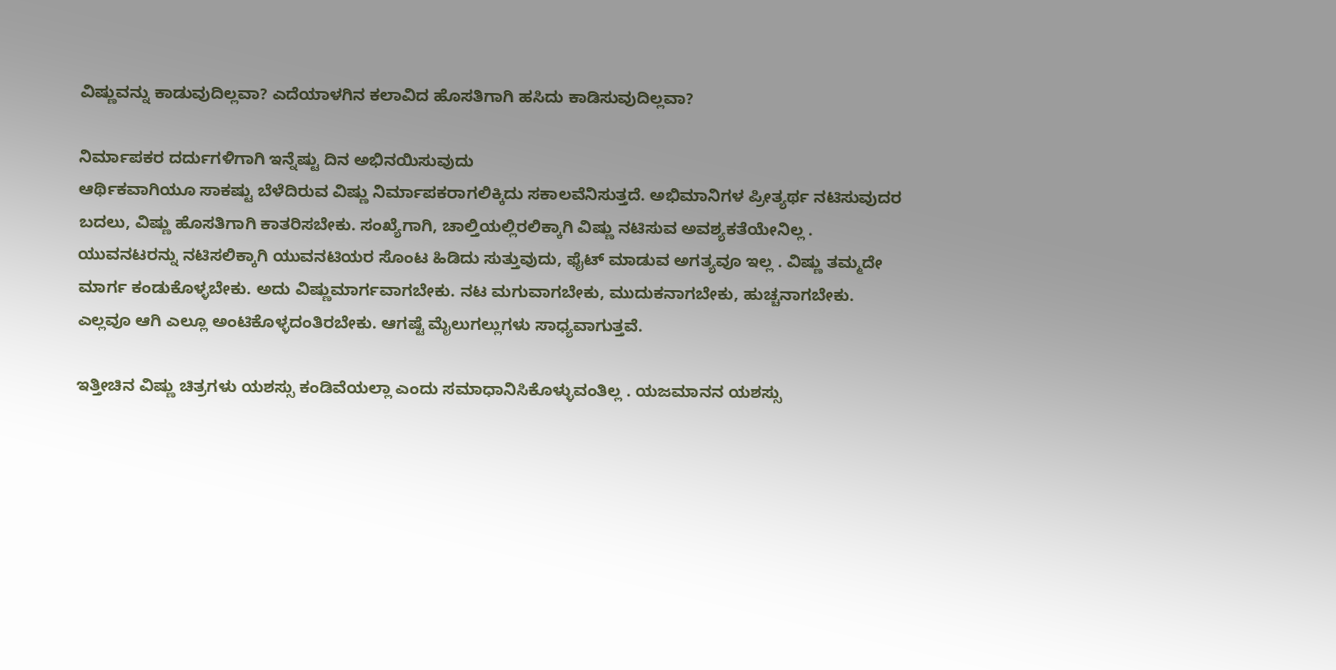ವಿಷ್ಣುವನ್ನು ಕಾಡುವುದಿಲ್ಲವಾ? ಎದೆಯಾಳಗಿನ ಕಲಾವಿದ ಹೊಸತಿಗಾಗಿ ಹಸಿದು ಕಾಡಿಸುವುದಿಲ್ಲವಾ?

ನಿರ್ಮಾಪಕರ ದರ್ದುಗಳಿಗಾಗಿ ಇನ್ನೆಷ್ಟು ದಿನ ಅಭಿನಯಿಸುವುದು
ಆರ್ಥಿಕವಾಗಿಯೂ ಸಾಕಷ್ಟು ಬೆಳೆದಿರುವ ವಿಷ್ಣು ನಿರ್ಮಾಪಕರಾಗಲಿಕ್ಕಿದು ಸಕಾಲವೆನಿಸುತ್ತದೆ. ಅಭಿಮಾನಿಗಳ ಪ್ರೀತ್ಯರ್ಥ ನಟಿಸುವುದರ ಬದಲು, ವಿಷ್ಣು ಹೊಸತಿಗಾಗಿ ಕಾತರಿಸಬೇಕು. ಸಂಖ್ಯೆಗಾಗಿ, ಚಾಲ್ತಿಯಲ್ಲಿರಲಿಕ್ಕಾಗಿ ವಿಷ್ಣು ನಟಿಸುವ ಅವಶ್ಯಕತೆಯೇನಿಲ್ಲ . ಯುವನಟರನ್ನು ನಟಿಸಲಿಕ್ಕಾಗಿ ಯುವನಟಿಯರ ಸೊಂಟ ಹಿಡಿದು ಸುತ್ತುವುದು, ಫೈಟ್‌ ಮಾಡುವ ಅಗತ್ಯವೂ ಇಲ್ಲ . ವಿಷ್ಣು ತಮ್ಮದೇ ಮಾರ್ಗ ಕಂಡುಕೊಳ್ಳಬೇಕು. ಅದು ವಿಷ್ಣುಮಾರ್ಗವಾಗಬೇಕು. ನಟ ಮಗುವಾಗಬೇಕು, ಮುದುಕನಾಗಬೇಕು, ಹುಚ್ಚನಾಗಬೇಕು. ಎಲ್ಲವೂ ಆಗಿ ಎಲ್ಲೂ ಅಂಟಿಕೊಳ್ಳದಂತಿರಬೇಕು. ಆಗಷ್ಟೆ ಮೈಲುಗಲ್ಲುಗಳು ಸಾಧ್ಯವಾಗುತ್ತವೆ.

ಇತ್ತೀಚಿನ ವಿಷ್ಣು ಚಿತ್ರಗಳು ಯಶಸ್ಸು ಕಂಡಿವೆಯಲ್ಲಾ ಎಂದು ಸಮಾಧಾನಿಸಿಕೊಳ್ಳುವಂತಿಲ್ಲ . ಯಜಮಾನನ ಯಶಸ್ಸು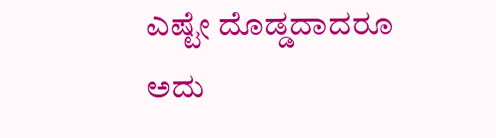ಎಷ್ಟೇ ದೊಡ್ಡದಾದರೂ ಅದು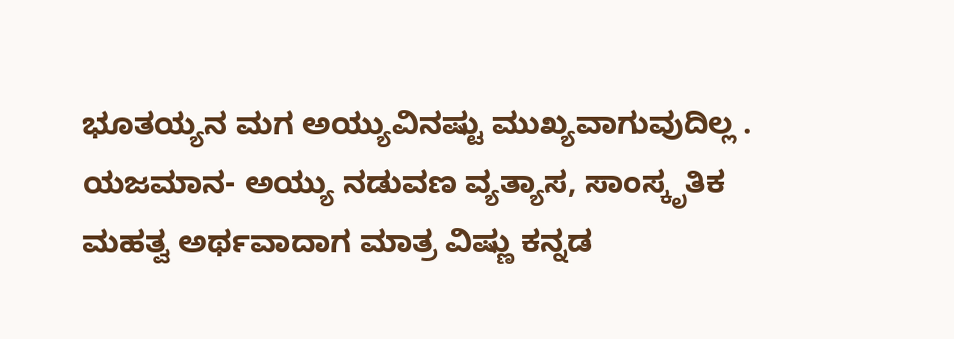ಭೂತಯ್ಯನ ಮಗ ಅಯ್ಯುವಿನಷ್ಟು ಮುಖ್ಯವಾಗುವುದಿಲ್ಲ . ಯಜಮಾನ- ಅಯ್ಯು ನಡುವಣ ವ್ಯತ್ಯಾಸ, ಸಾಂಸ್ಕೃತಿಕ ಮಹತ್ವ ಅರ್ಥವಾದಾಗ ಮಾತ್ರ ವಿಷ್ಣು ಕನ್ನಡ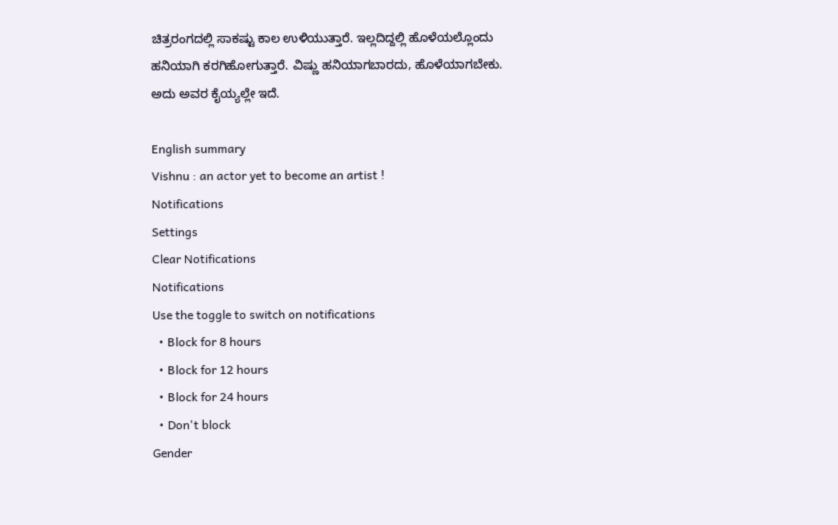ಚಿತ್ರರಂಗದಲ್ಲಿ ಸಾಕಷ್ಟು ಕಾಲ ಉಳಿಯುತ್ತಾರೆ. ಇಲ್ಲದಿದ್ದಲ್ಲಿ ಹೊಳೆಯಲ್ಲೊಂದು ಹನಿಯಾಗಿ ಕರಗಿಹೋಗುತ್ತಾರೆ. ವಿಷ್ಣು ಹನಿಯಾಗಬಾರದು, ಹೊಳೆಯಾಗಬೇಕು. ಅದು ಅವರ ಕೈಯ್ಯಲ್ಲೇ ಇದೆ.

English summary
Vishnu : an actor yet to become an artist !
Notifications
Settings
Clear Notifications
Notifications
Use the toggle to switch on notifications
  • Block for 8 hours
  • Block for 12 hours
  • Block for 24 hours
  • Don't block
Gender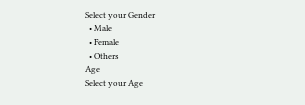Select your Gender
  • Male
  • Female
  • Others
Age
Select your Age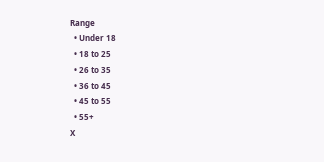Range
  • Under 18
  • 18 to 25
  • 26 to 35
  • 36 to 45
  • 45 to 55
  • 55+
X